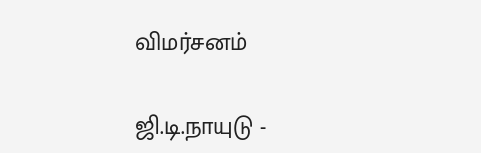விமர்சனம்

ஜி.டி.நாயுடு -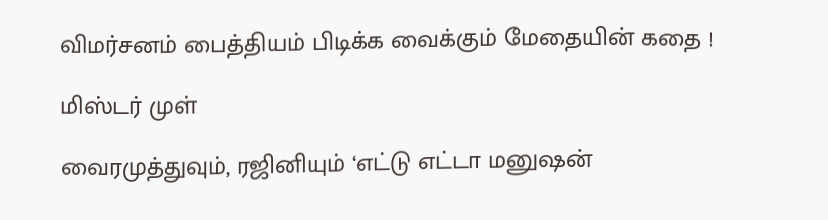விமர்சனம் பைத்தியம் பிடிக்க வைக்கும் மேதையின் கதை !

மிஸ்டர் முள்

வைரமுத்துவும், ரஜினியும் ‘எட்டு எட்டா மனுஷன்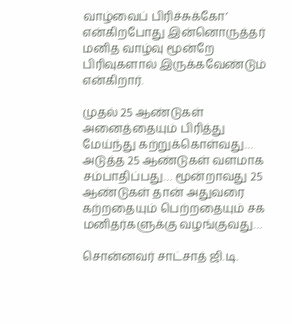வாழ்வைப் பிரிச்சுக்கோ’ என்கிறபோது இன்னொருத்தர் மனித வாழ்வு மூன்றே பிரிவுகளால் இருக்கவேண்டும் என்கிறார்.

முதல் 25 ஆண்டுகள் அனைத்தையும் பிரித்து மேய்ந்து கற்றுக்கொள்வது… அடுத்த 25 ஆண்டுகள் வளமாக சம்பாதிப்பது… மூன்றாவது 25 ஆண்டுகள் தான் அதுவரை கற்றதையும் பெற்றதையும் சக மனிதர்களுக்கு வழங்குவது…

சொன்னவர் சாட்சாத் ஜி.டி.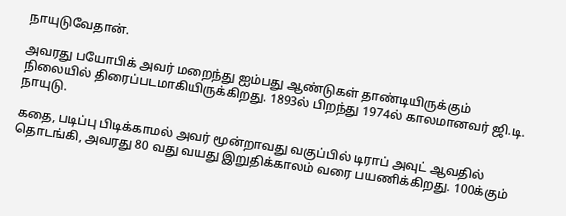நாயுடுவேதான்.

அவரது பயோபிக் அவர் மறைந்து ஐம்பது ஆண்டுகள் தாண்டியிருக்கும் நிலையில் திரைப்படமாகியிருக்கிறது. 1893ல் பிறந்து 1974ல் காலமானவர் ஜி.டி. நாயுடு.

கதை, படிப்பு பிடிக்காமல் அவர் மூன்றாவது வகுப்பில் டிராப் அவுட் ஆவதில் தொடங்கி, அவரது 80 வது வயது இறுதிக்காலம் வரை பயணிக்கிறது. 100க்கும்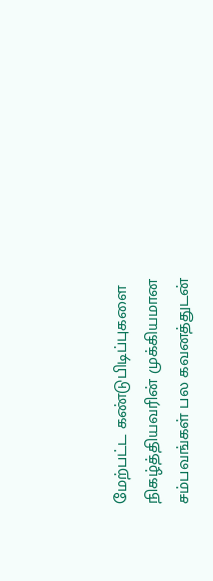மேற்பட்ட கண்டுபிடிப்புகளை நிகழ்த்தியவரின் முக்கியமான சம்பவங்கள் பல கவனத்துடன்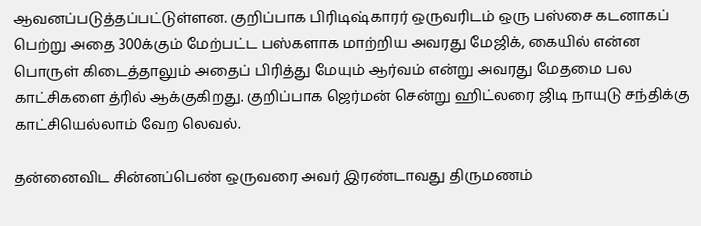ஆவனப்படுத்தப்பட்டுள்ளன. குறிப்பாக பிரிடிஷ்காரர் ஒருவரிடம் ஒரு பஸ்சை கடனாகப் பெற்று அதை 300க்கும் மேற்பட்ட பஸ்களாக மாற்றிய அவரது மேஜிக், கையில் என்ன பொருள் கிடைத்தாலும் அதைப் பிரித்து மேயும் ஆர்வம் என்று அவரது மேதமை பல காட்சிகளை த்ரில் ஆக்குகிறது. குறிப்பாக ஜெர்மன் சென்று ஹிட்லரை ஜிடி நாயுடு சந்திக்கு காட்சியெல்லாம் வேற லெவல்.

தன்னைவிட சின்னப்பெண் ஒருவரை அவர் இரண்டாவது திருமணம்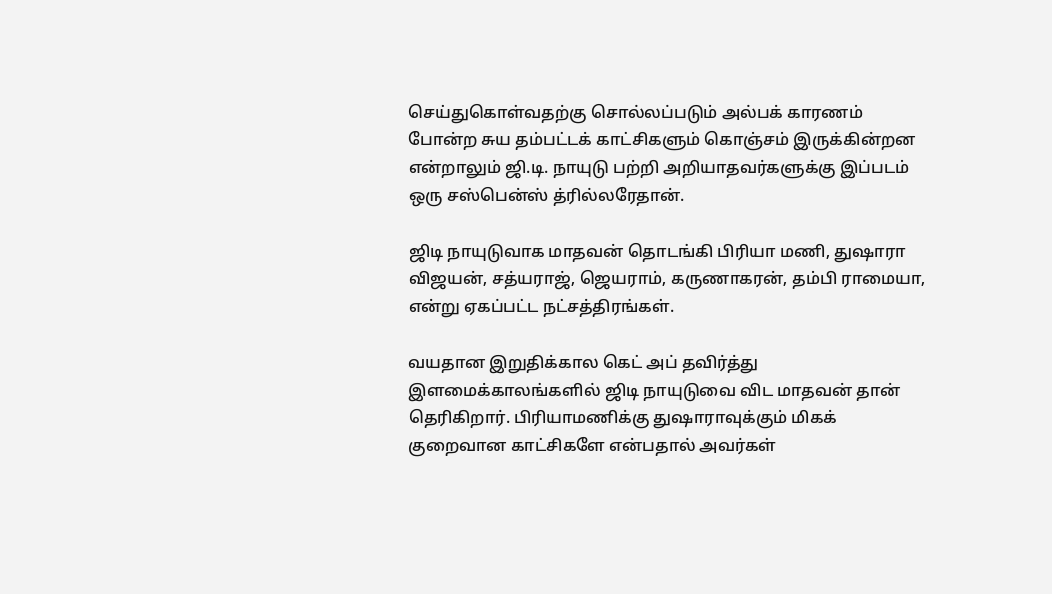செய்துகொள்வதற்கு சொல்லப்படும் அல்பக் காரணம் போன்ற சுய தம்பட்டக் காட்சிகளும் கொஞ்சம் இருக்கின்றன என்றாலும் ஜி.டி. நாயுடு பற்றி அறியாதவர்களுக்கு இப்படம் ஒரு சஸ்பென்ஸ் த்ரில்லரேதான்.

ஜிடி நாயுடுவாக மாதவன் தொடங்கி பிரியா மணி, துஷாரா விஜயன், சத்யராஜ், ஜெயராம், கருணாகரன், தம்பி ராமையா, என்று ஏகப்பட்ட நட்சத்திரங்கள்.

வயதான இறுதிக்கால கெட் அப் தவிர்த்து இளமைக்காலங்களில் ஜிடி நாயுடுவை விட மாதவன் தான் தெரிகிறார். பிரியாமணிக்கு துஷாராவுக்கும் மிகக் குறைவான காட்சிகளே என்பதால் அவர்கள்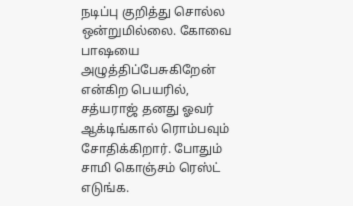நடிப்பு குறித்து சொல்ல ஒன்றுமில்லை. கோவை பாஷயை அழுத்திப்பேசுகிறேன் என்கிற பெயரில், சத்யராஜ் தனது ஓவர் ஆக்டிங்கால் ரொம்பவும் சோதிக்கிறார். போதும் சாமி கொஞ்சம் ரெஸ்ட் எடுங்க.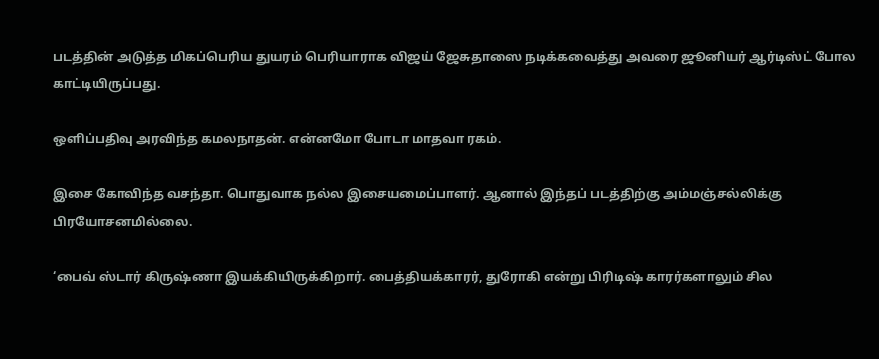படத்தின் அடுத்த மிகப்பெரிய துயரம் பெரியாராக விஜய் ஜேசுதாஸை நடிக்கவைத்து அவரை ஜூனியர் ஆர்டிஸ்ட் போல காட்டியிருப்பது.

ஒளிப்பதிவு அரவிந்த கமலநாதன். என்னமோ போடா மாதவா ரகம்.

இசை கோவிந்த வசந்தா. பொதுவாக நல்ல இசையமைப்பாளர். ஆனால் இந்தப் படத்திற்கு அம்மஞ்சல்லிக்கு பிரயோசனமில்லை.

‘பைவ் ஸ்டார் கிருஷ்ணா இயக்கியிருக்கிறார். பைத்தியக்காரர், துரோகி என்று பிரிடிஷ் காரர்களாலும் சில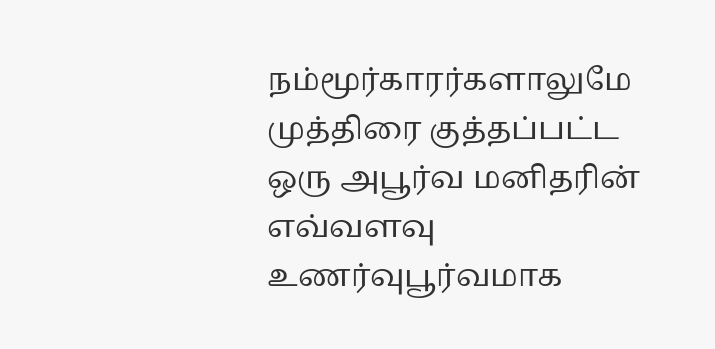நம்மூர்காரர்களாலுமே முத்திரை குத்தப்பட்ட ஒரு அபூர்வ மனிதரின் எவ்வளவு உணர்வுபூர்வமாக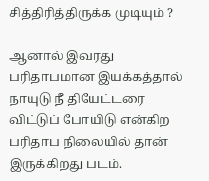சித்திரித்திருக்க முடியும் ?

ஆனால் இவரது பரிதாபமான இயக்கத்தால் நாயுடு நீ தியேட்டரை விட்டுப் போயிடு என்கிற பரிதாப நிலையில் தான் இருக்கிறது படம்.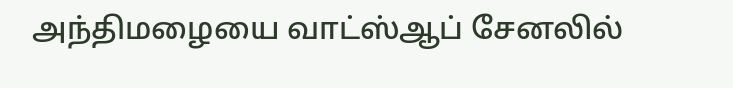அந்திமழையை வாட்ஸ்ஆப் சேனலில்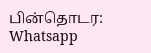பின்தொடர: Whatsapp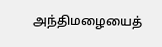அந்திமழையைத்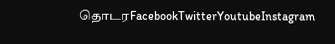தொடரFacebookTwitterYoutubeInstagram